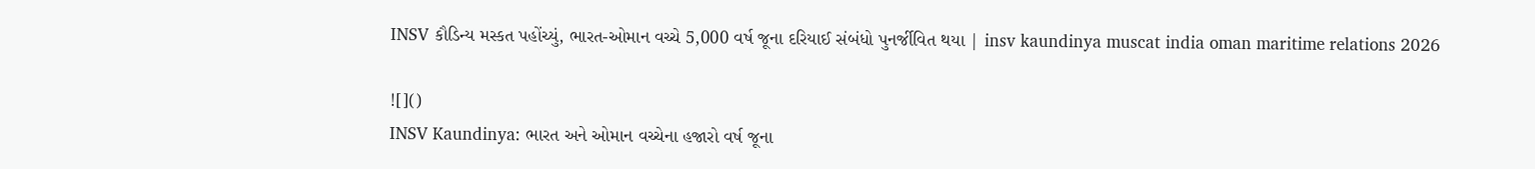INSV કૌડિન્ય મસ્કત પહોંચ્યું, ભારત-ઓમાન વચ્ચે 5,000 વર્ષ જૂના દરિયાઈ સંબંધો પુનર્જીવિત થયા | insv kaundinya muscat india oman maritime relations 2026

![]()
INSV Kaundinya: ભારત અને ઓમાન વચ્ચેના હજારો વર્ષ જૂના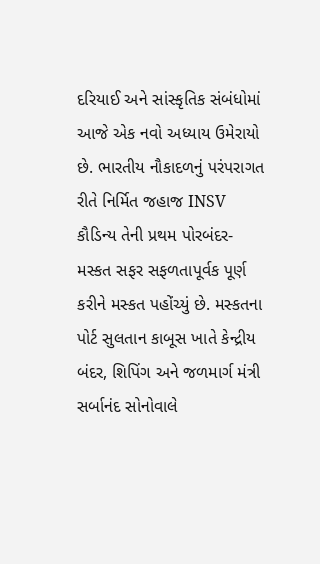દરિયાઈ અને સાંસ્કૃતિક સંબંધોમાં આજે એક નવો અધ્યાય ઉમેરાયો છે. ભારતીય નૌકાદળનું પરંપરાગત રીતે નિર્મિત જહાજ INSV કૌડિન્ય તેની પ્રથમ પોરબંદર-મસ્કત સફર સફળતાપૂર્વક પૂર્ણ કરીને મસ્કત પહોંચ્યું છે. મસ્કતના પોર્ટ સુલતાન કાબૂસ ખાતે કેન્દ્રીય બંદર, શિપિંગ અને જળમાર્ગ મંત્રી સર્બાનંદ સોનોવાલે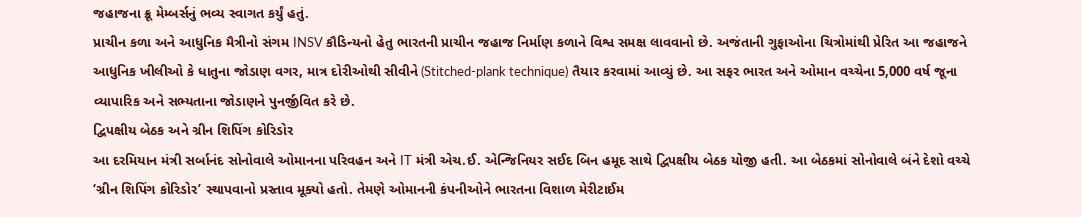જહાજના ક્રૂ મેમ્બર્સનું ભવ્ય સ્વાગત કર્યું હતું.
પ્રાચીન કળા અને આધુનિક મૈત્રીનો સંગમ INSV કૌડિન્યનો હેતુ ભારતની પ્રાચીન જહાજ નિર્માણ કળાને વિશ્વ સમક્ષ લાવવાનો છે. અજંતાની ગુફાઓના ચિત્રોમાંથી પ્રેરિત આ જહાજને આધુનિક ખીલીઓ કે ધાતુના જોડાણ વગર, માત્ર દોરીઓથી સીવીને (Stitched-plank technique) તૈયાર કરવામાં આવ્યું છે. આ સફર ભારત અને ઓમાન વચ્ચેના 5,000 વર્ષ જૂના વ્યાપારિક અને સભ્યતાના જોડાણને પુનર્જીવિત કરે છે.
દ્વિપક્ષીય બેઠક અને ગ્રીન શિપિંગ કોરિડોર
આ દરમિયાન મંત્રી સર્બાનંદ સોનોવાલે ઓમાનના પરિવહન અને IT મંત્રી એચ.ઈ. એન્જિનિયર સઈદ બિન હમૂદ સાથે દ્વિપક્ષીય બેઠક યોજી હતી. આ બેઠકમાં સોનોવાલે બંને દેશો વચ્ચે ‘ગ્રીન શિપિંગ કોરિડોર’ સ્થાપવાનો પ્રસ્તાવ મૂક્યો હતો. તેમણે ઓમાનની કંપનીઓને ભારતના વિશાળ મેરીટાઈમ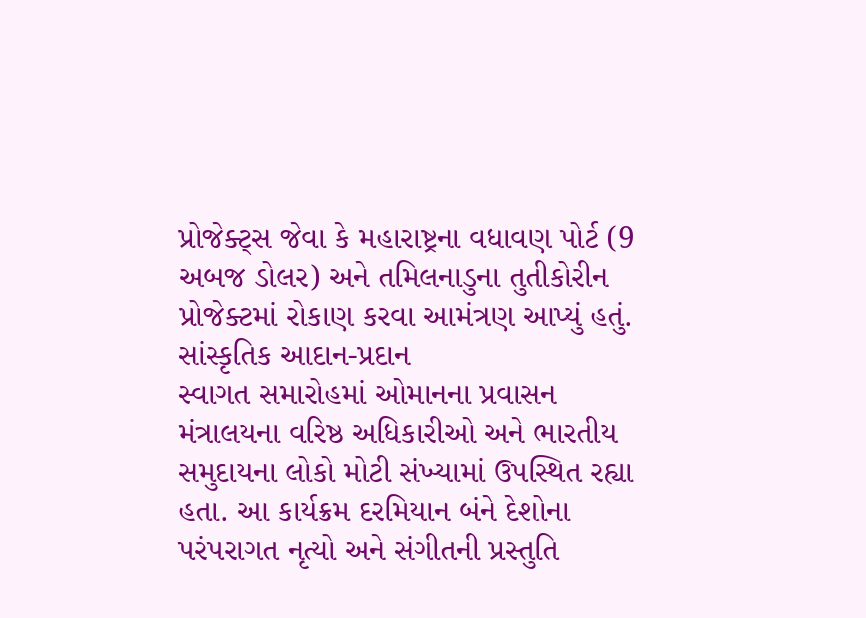પ્રોજેક્ટ્સ જેવા કે મહારાષ્ટ્રના વધાવણ પોર્ટ (9 અબજ ડોલર) અને તમિલનાડુના તુતીકોરીન પ્રોજેક્ટમાં રોકાણ કરવા આમંત્રણ આપ્યું હતું.
સાંસ્કૃતિક આદાન-પ્રદાન
સ્વાગત સમારોહમાં ઓમાનના પ્રવાસન મંત્રાલયના વરિષ્ઠ અધિકારીઓ અને ભારતીય સમુદાયના લોકો મોટી સંખ્યામાં ઉપસ્થિત રહ્યા હતા. આ કાર્યક્રમ દરમિયાન બંને દેશોના પરંપરાગત નૃત્યો અને સંગીતની પ્રસ્તુતિ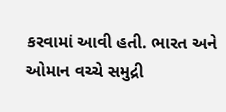કરવામાં આવી હતી. ભારત અને ઓમાન વચ્ચે સમુદ્રી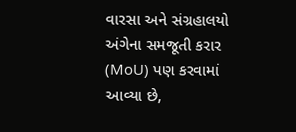વારસા અને સંગ્રહાલયો અંગેના સમજૂતી કરાર (MoU) પણ કરવામાં આવ્યા છે,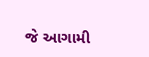જે આગામી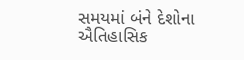સમયમાં બંને દેશોના ઐતિહાસિક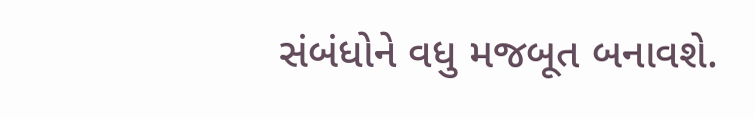સંબંધોને વધુ મજબૂત બનાવશે.